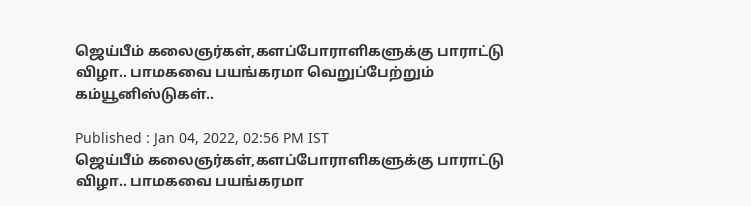ஜெய்பீம் கலைஞர்கள்,களப்போராளிகளுக்கு பாராட்டு விழா.. பாமகவை பயங்கரமா வெறுப்பேற்றும் கம்யூனிஸ்டுகள்..

Published : Jan 04, 2022, 02:56 PM IST
ஜெய்பீம் கலைஞர்கள்,களப்போராளிகளுக்கு பாராட்டு விழா.. பாமகவை பயங்கரமா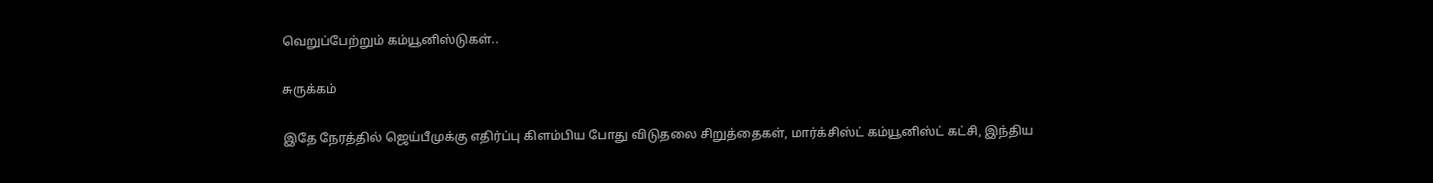வெறுப்பேற்றும் கம்யூனிஸ்டுகள்..

சுருக்கம்

இதே நேரத்தில் ஜெய்பீமுக்கு எதிர்ப்பு கிளம்பிய போது விடுதலை சிறுத்தைகள், மார்க்சிஸ்ட் கம்யூனிஸ்ட் கட்சி, இந்திய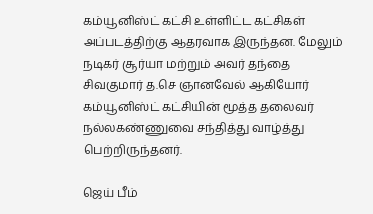கம்யூனிஸ்ட் கட்சி உள்ளிட்ட கட்சிகள்  அப்படத்திற்கு ஆதரவாக இருந்தன. மேலும் நடிகர் சூர்யா மற்றும் அவர் தந்தை சிவகுமார் த.செ ஞானவேல் ஆகியோர் கம்யூனிஸ்ட் கட்சியின் மூத்த தலைவர் நல்லகண்ணுவை சந்தித்து வாழ்த்து பெற்றிருந்தனர்.

ஜெய் பீம்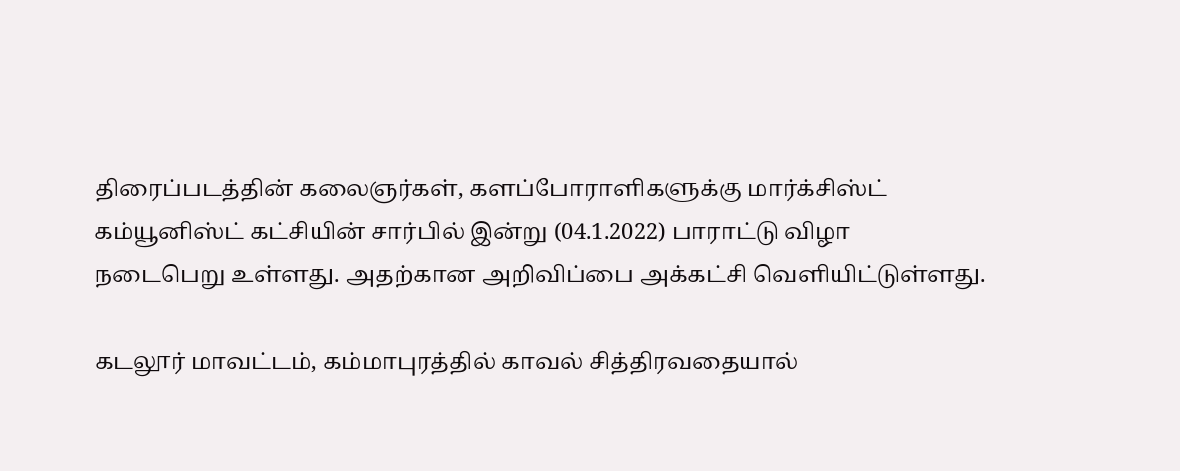திரைப்படத்தின் கலைஞர்கள், களப்போராளிகளுக்கு மார்க்சிஸ்ட் கம்யூனிஸ்ட் கட்சியின் சார்பில் இன்று (04.1.2022) பாராட்டு விழா நடைபெறு உள்ளது. அதற்கான அறிவிப்பை அக்கட்சி வெளியிட்டுள்ளது.

கடலூர் மாவட்டம், கம்மாபுரத்தில் காவல் சித்திரவதையால்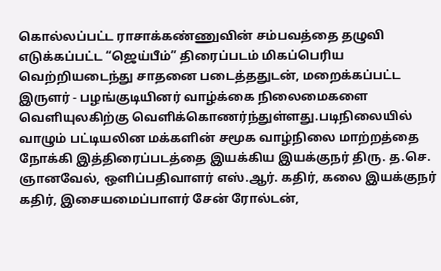கொல்லப்பட்ட ராசாக்கண்ணுவின் சம்பவத்தை தழுவி எடுக்கப்பட்ட “ஜெய்பீம்” திரைப்படம் மிகப்பெரிய வெற்றியடைந்து சாதனை படைத்ததுடன், மறைக்கப்பட்ட இருளர் - பழங்குடியினர் வாழ்க்கை நிலைமைகளை வெளியுலகிற்கு வெளிக்கொணர்ந்துள்ளது.படிநிலையில் வாழும் பட்டியலின மக்களின் சமூக வாழ்நிலை மாற்றத்தை நோக்கி இத்திரைப்படத்தை இயக்கிய இயக்குநர் திரு. த.செ. ஞானவேல், ஒளிப்பதிவாளர் எஸ்.ஆர். கதிர், கலை இயக்குநர் கதிர், இசையமைப்பாளர் சேன் ரோல்டன்,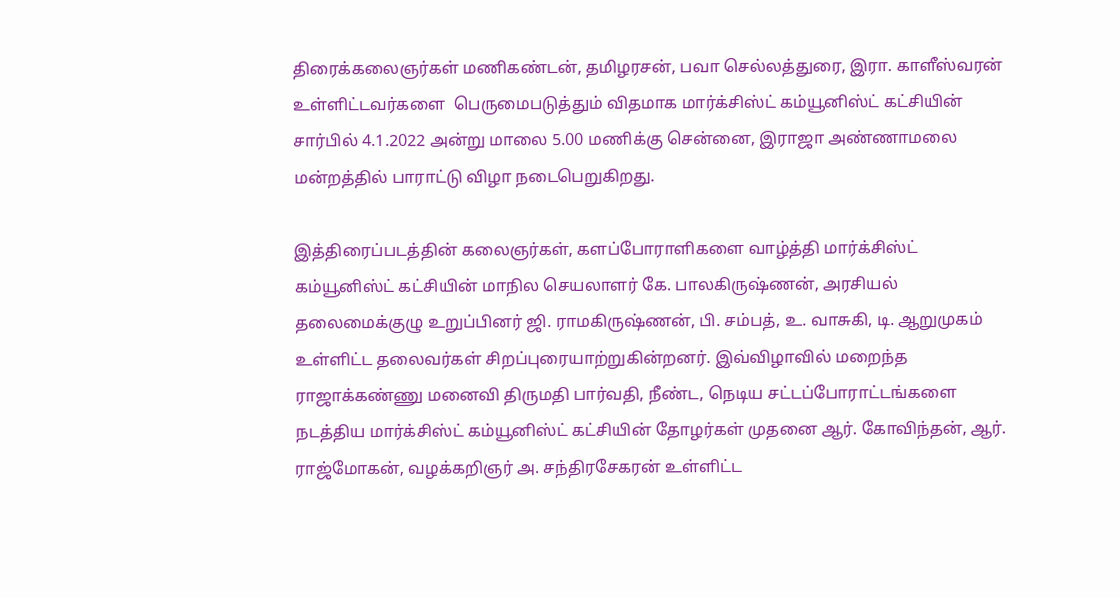திரைக்கலைஞர்கள் மணிகண்டன், தமிழரசன், பவா செல்லத்துரை, இரா. காளீஸ்வரன் உள்ளிட்டவர்களை  பெருமைபடுத்தும் விதமாக மார்க்சிஸ்ட் கம்யூனிஸ்ட் கட்சியின் சார்பில் 4.1.2022 அன்று மாலை 5.00 மணிக்கு சென்னை, இராஜா அண்ணாமலை மன்றத்தில் பாராட்டு விழா நடைபெறுகிறது.

இத்திரைப்படத்தின் கலைஞர்கள், களப்போராளிகளை வாழ்த்தி மார்க்சிஸ்ட் கம்யூனிஸ்ட் கட்சியின் மாநில செயலாளர் கே. பாலகிருஷ்ணன், அரசியல் தலைமைக்குழு உறுப்பினர் ஜி. ராமகிருஷ்ணன், பி. சம்பத், உ. வாசுகி, டி. ஆறுமுகம் உள்ளிட்ட தலைவர்கள் சிறப்புரையாற்றுகின்றனர். இவ்விழாவில் மறைந்த ராஜாக்கண்ணு மனைவி திருமதி பார்வதி, நீண்ட, நெடிய சட்டப்போராட்டங்களை நடத்திய மார்க்சிஸ்ட் கம்யூனிஸ்ட் கட்சியின் தோழர்கள் முதனை ஆர். கோவிந்தன், ஆர். ராஜ்மோகன், வழக்கறிஞர் அ. சந்திரசேகரன் உள்ளிட்ட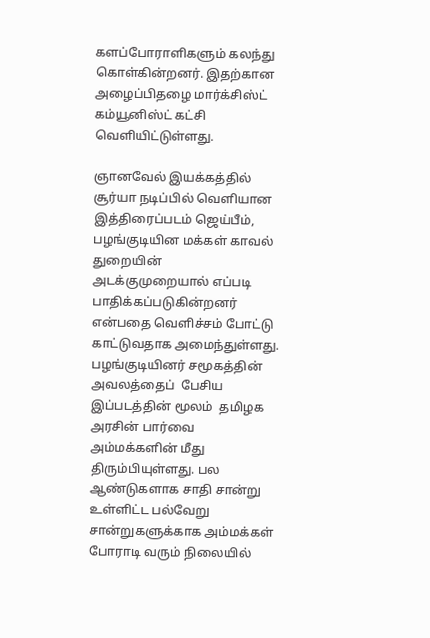களப்போராளிகளும் கலந்து கொள்கின்றனர். இதற்கான அழைப்பிதழை மார்க்சிஸ்ட் கம்யூனிஸ்ட் கட்சி வெளியிட்டுள்ளது.

ஞானவேல் இயக்கத்தில் சூர்யா நடிப்பில் வெளியான  இத்திரைப்படம் ஜெய்பீம், பழங்குடியின மக்கள் காவல் துறையின் அடக்குமுறையால் எப்படி பாதிக்கப்படுகின்றனர் என்பதை வெளிச்சம் போட்டு காட்டுவதாக அமைந்துள்ளது. பழங்குடியினர் சமூகத்தின் அவலத்தைப்  பேசிய இப்படத்தின் மூலம்  தமிழக அரசின் பார்வை அம்மக்களின் மீது  திரும்பியுள்ளது. பல ஆண்டுகளாக சாதி சான்று உள்ளிட்ட பல்வேறு சான்றுகளுக்காக அம்மக்கள் போராடி வரும் நிலையில்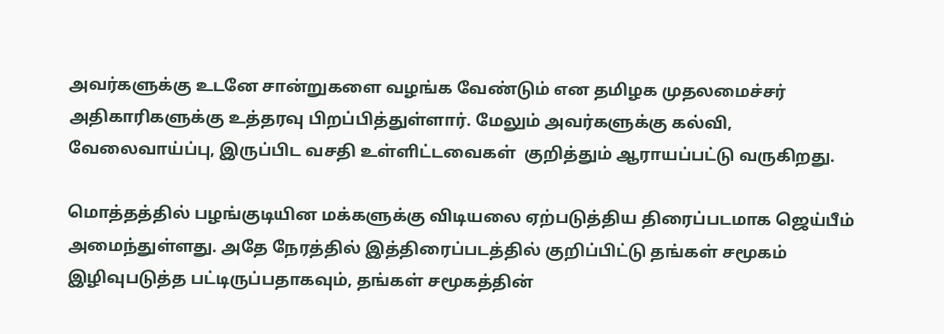அவர்களுக்கு உடனே சான்றுகளை வழங்க வேண்டும் என தமிழக முதலமைச்சர் அதிகாரிகளுக்கு உத்தரவு பிறப்பித்துள்ளார். மேலும் அவர்களுக்கு கல்வி, வேலைவாய்ப்பு, இருப்பிட வசதி உள்ளிட்டவைகள்  குறித்தும் ஆராயப்பட்டு வருகிறது.

மொத்தத்தில் பழங்குடியின மக்களுக்கு விடியலை ஏற்படுத்திய திரைப்படமாக ஜெய்பீம் அமைந்துள்ளது. அதே நேரத்தில் இத்திரைப்படத்தில் குறிப்பிட்டு தங்கள் சமூகம் இழிவுபடுத்த பட்டிருப்பதாகவும், தங்கள் சமூகத்தின்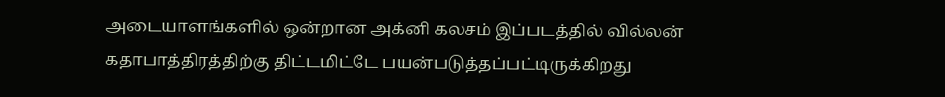அடையாளங்களில் ஒன்றான அக்னி கலசம் இப்படத்தில் வில்லன் கதாபாத்திரத்திற்கு திட்டமிட்டே பயன்படுத்தப்பட்டிருக்கிறது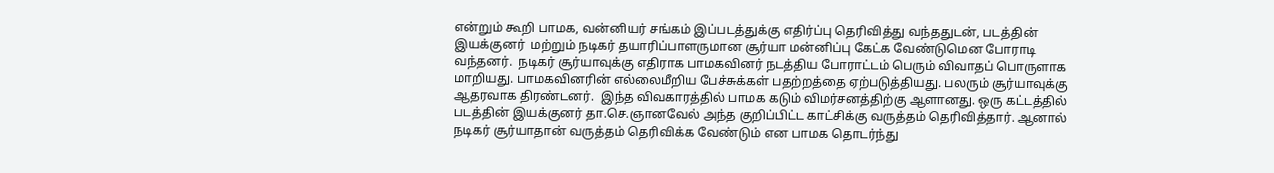என்றும் கூறி பாமக, வன்னியர் சங்கம் இப்படத்துக்கு எதிர்ப்பு தெரிவித்து வந்ததுடன், படத்தின் இயக்குனர்  மற்றும் நடிகர் தயாரிப்பாளருமான சூர்யா மன்னிப்பு கேட்க வேண்டுமென போராடி வந்தனர்.  நடிகர் சூர்யாவுக்கு எதிராக பாமகவினர் நடத்திய போராட்டம் பெரும் விவாதப் பொருளாக மாறியது. பாமகவினரின் எல்லைமீறிய பேச்சுக்கள் பதற்றத்தை ஏற்படுத்தியது. பலரும் சூர்யாவுக்கு ஆதரவாக திரண்டனர்.  இந்த விவகாரத்தில் பாமக கடும் விமர்சனத்திற்கு ஆளானது. ஒரு கட்டத்தில்  படத்தின் இயக்குனர் தா.செ.ஞானவேல் அந்த குறிப்பிட்ட காட்சிக்கு வருத்தம் தெரிவித்தார். ஆனால் நடிகர் சூர்யாதான் வருத்தம் தெரிவிக்க வேண்டும் என பாமக தொடர்ந்து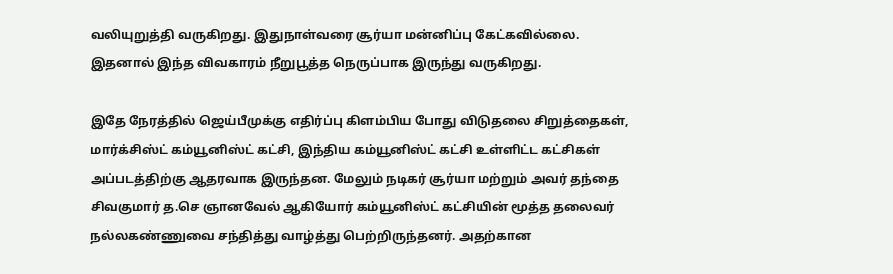வலியுறுத்தி வருகிறது. இதுநாள்வரை சூர்யா மன்னிப்பு கேட்கவில்லை. இதனால் இந்த விவகாரம் நீறுபூத்த நெருப்பாக இருந்து வருகிறது.

இதே நேரத்தில் ஜெய்பீமுக்கு எதிர்ப்பு கிளம்பிய போது விடுதலை சிறுத்தைகள், மார்க்சிஸ்ட் கம்யூனிஸ்ட் கட்சி, இந்திய கம்யூனிஸ்ட் கட்சி உள்ளிட்ட கட்சிகள்  அப்படத்திற்கு ஆதரவாக இருந்தன. மேலும் நடிகர் சூர்யா மற்றும் அவர் தந்தை சிவகுமார் த.செ ஞானவேல் ஆகியோர் கம்யூனிஸ்ட் கட்சியின் மூத்த தலைவர் நல்லகண்ணுவை சந்தித்து வாழ்த்து பெற்றிருந்தனர். அதற்கான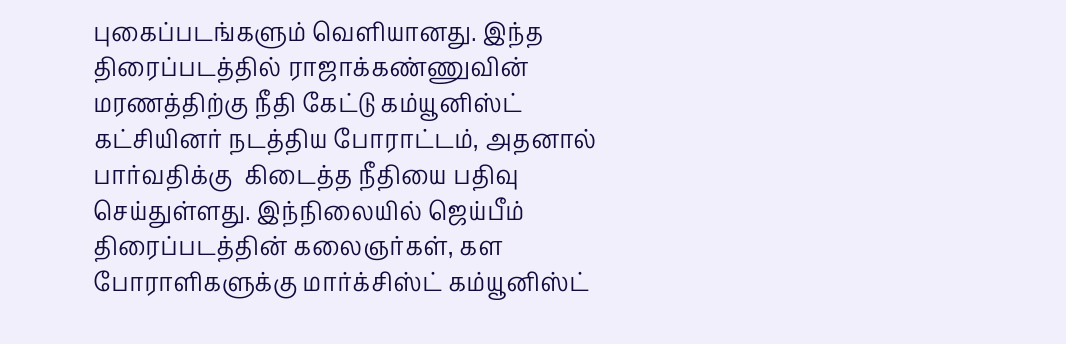புகைப்படங்களும் வெளியானது. இந்த திரைப்படத்தில் ராஜாக்கண்ணுவின் மரணத்திற்கு நீதி கேட்டு கம்யூனிஸ்ட் கட்சியினர் நடத்திய போராட்டம், அதனால் பார்வதிக்கு  கிடைத்த நீதியை பதிவு செய்துள்ளது. இந்நிலையில் ஜெய்பீம் திரைப்படத்தின் கலைஞர்கள், கள போராளிகளுக்கு மார்க்சிஸ்ட் கம்யூனிஸ்ட்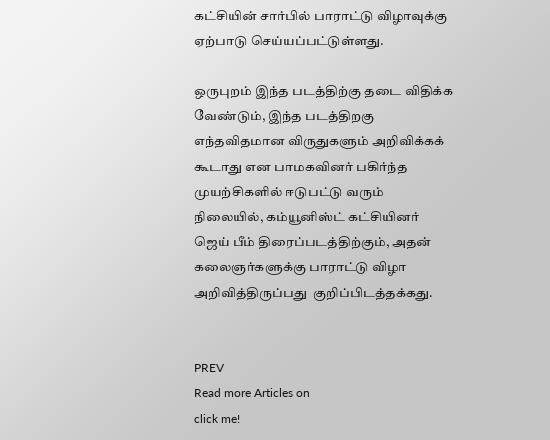கட்சியின் சார்பில் பாராட்டு விழாவுக்கு ஏற்பாடு செய்யப்பட்டுள்ளது.

ஒருபுறம் இந்த படத்திற்கு தடை விதிக்க வேண்டும், இந்த படத்திறகு எந்தவிதமான விருதுகளும் அறிவிக்கக் கூடாது என பாமகவினர் பகிர்ந்த முயற்சிகளில் ஈடுபட்டு வரும் நிலையில், கம்யூனிஸ்ட் கட்சியினர் ஜெய் பீம் திரைப்படத்திற்கும், அதன் கலைஞர்களுக்கு பாராட்டு விழா அறிவித்திருப்பது  குறிப்பிடத்தக்கது.


PREV
Read more Articles on
click me!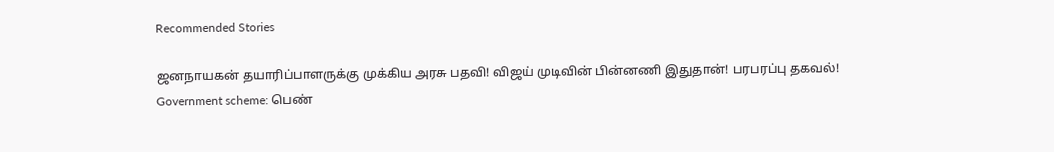Recommended Stories

ஜனநாயகன் தயாரிப்பாளருக்கு முக்கிய அரசு பதவி! விஜய் முடிவின் பின்னணி இதுதான்! பரபரப்பு தகவல்!
Government scheme: பெண்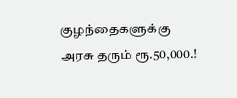குழந்தைகளுக்கு அரசு தரும் ரூ.50,000.!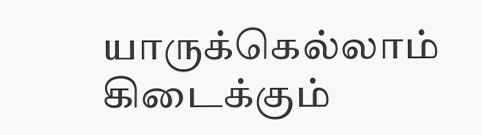யாருக்கெல்லாம் கிடைக்கும்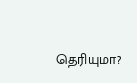தெரியுமா?